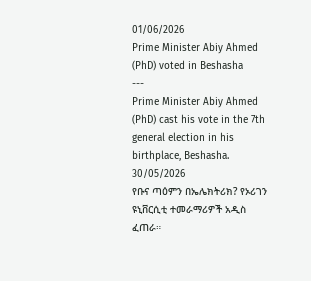01/06/2026
Prime Minister Abiy Ahmed (PhD) voted in Beshasha
---
Prime Minister Abiy Ahmed (PhD) cast his vote in the 7th general election in his birthplace, Beshasha.
30/05/2026
የቡና ጣዕምን በኤሌክትሪክ? የኦሪገን ዩኒቨርሲቲ ተመራማሪዎች አዲስ ፈጠራ።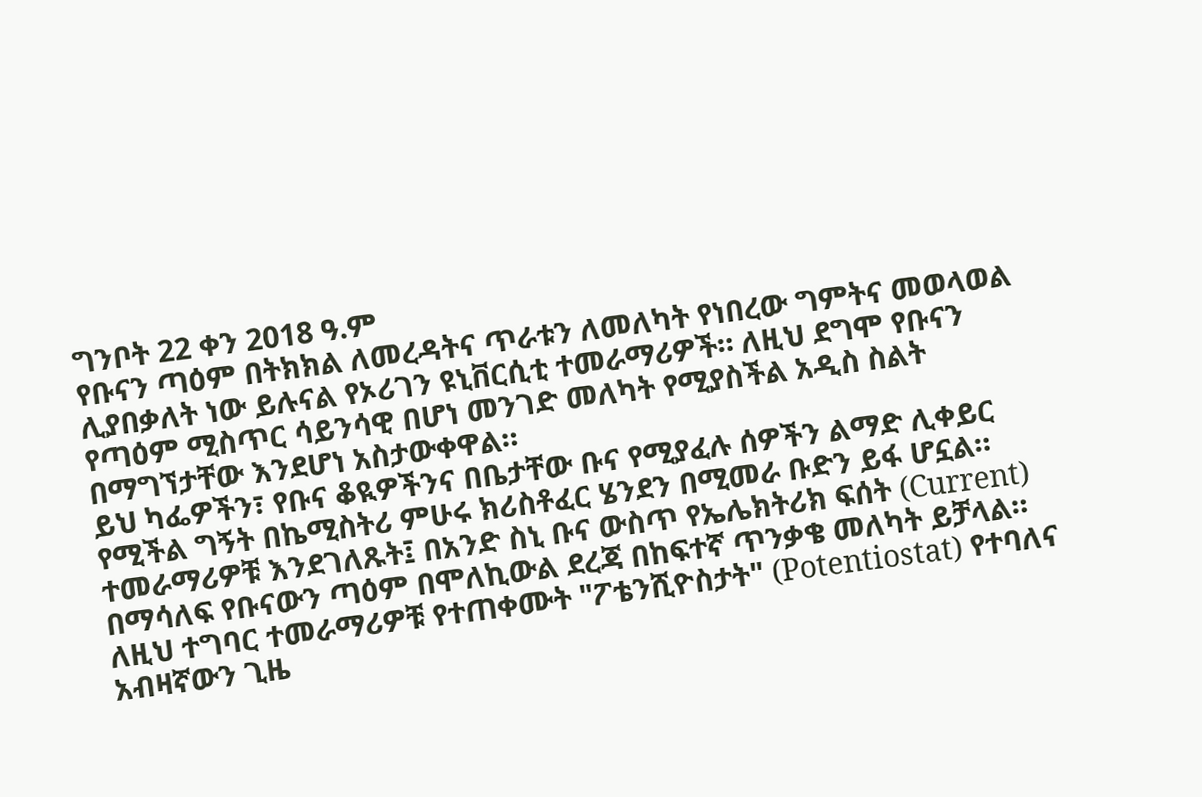ግንቦት 22 ቀን 2018 ዓ.ም
የቡናን ጣዕም በትክክል ለመረዳትና ጥራቱን ለመለካት የነበረው ግምትና መወላወል ሊያበቃለት ነው ይሉናል የኦሪገን ዩኒቨርሲቲ ተመራማሪዎች። ለዚህ ደግሞ የቡናን የጣዕም ሚስጥር ሳይንሳዊ በሆነ መንገድ መለካት የሚያስችል አዲስ ስልት በማግኘታቸው እንደሆነ አስታውቀዋል።
ይህ ካፌዎችን፣ የቡና ቆዪዎችንና በቤታቸው ቡና የሚያፈሉ ሰዎችን ልማድ ሊቀይር የሚችል ግኝት በኬሚስትሪ ምሁሩ ክሪስቶፈር ሄንደን በሚመራ ቡድን ይፋ ሆኗል።
ተመራማሪዎቹ እንደገለጹት፤ በአንድ ስኒ ቡና ውስጥ የኤሌክትሪክ ፍሰት (Current) በማሳለፍ የቡናውን ጣዕም በሞለኪውል ደረጃ በከፍተኛ ጥንቃቄ መለካት ይቻላል።
ለዚህ ተግባር ተመራማሪዎቹ የተጠቀሙት "ፖቴንሺዮስታት" (Potentiostat) የተባለና አብዛኛውን ጊዜ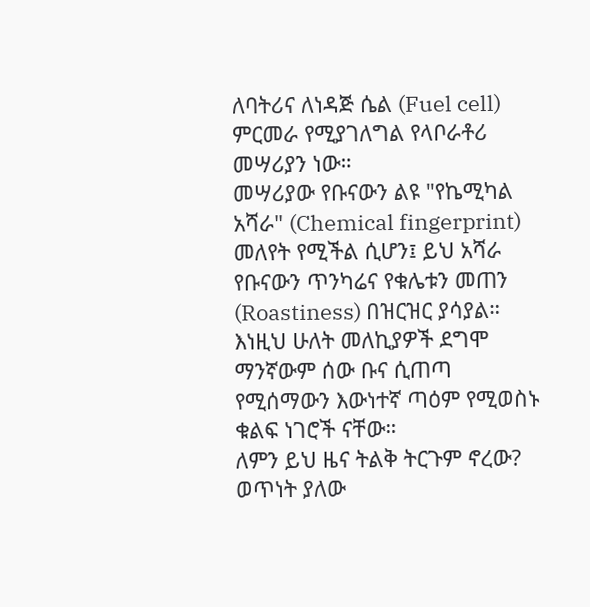ለባትሪና ለነዳጅ ሴል (Fuel cell) ምርመራ የሚያገለግል የላቦራቶሪ መሣሪያን ነው።
መሣሪያው የቡናውን ልዩ "የኬሚካል አሻራ" (Chemical fingerprint) መለየት የሚችል ሲሆን፤ ይህ አሻራ የቡናውን ጥንካሬና የቁሌቱን መጠን (Roastiness) በዝርዝር ያሳያል። እነዚህ ሁለት መለኪያዎች ደግሞ ማንኛውም ሰው ቡና ሲጠጣ የሚሰማውን እውነተኛ ጣዕም የሚወስኑ ቁልፍ ነገሮች ናቸው።
ለምን ይህ ዜና ትልቅ ትርጉም ኖረው?
ወጥነት ያለው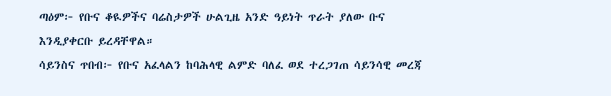ጣዕም፦ የቡና ቆዪዎችና ባሬስታዎች ሁልጊዜ አንድ ዓይነት ጥራት ያለው ቡና እንዲያቀርቡ ይረዳቸዋል።
ሳይንስና ጥበብ፦ የቡና አፈላልን ከባሕላዊ ልምድ ባለፈ ወደ ተረጋገጠ ሳይንሳዊ መረጃ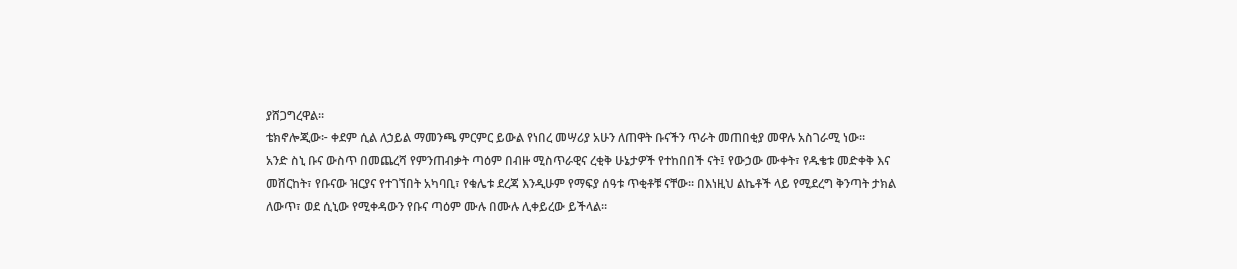ያሸጋግረዋል።
ቴክኖሎጂው፦ ቀደም ሲል ለኃይል ማመንጫ ምርምር ይውል የነበረ መሣሪያ አሁን ለጠዋት ቡናችን ጥራት መጠበቂያ መዋሉ አስገራሚ ነው።
አንድ ስኒ ቡና ውስጥ በመጨረሻ የምንጠብቃት ጣዕም በብዙ ሚስጥራዊና ረቂቅ ሁኔታዎች የተከበበች ናት፤ የውኃው ሙቀት፣ የዱቄቱ መድቀቅ እና መሸርከት፣ የቡናው ዝርያና የተገኘበት አካባቢ፣ የቁሌቱ ደረጃ እንዲሁም የማፍያ ሰዓቱ ጥቂቶቹ ናቸው። በእነዚህ ልኬቶች ላይ የሚደረግ ቅንጣት ታክል ለውጥ፣ ወደ ሲኒው የሚቀዳውን የቡና ጣዕም ሙሉ በሙሉ ሊቀይረው ይችላል።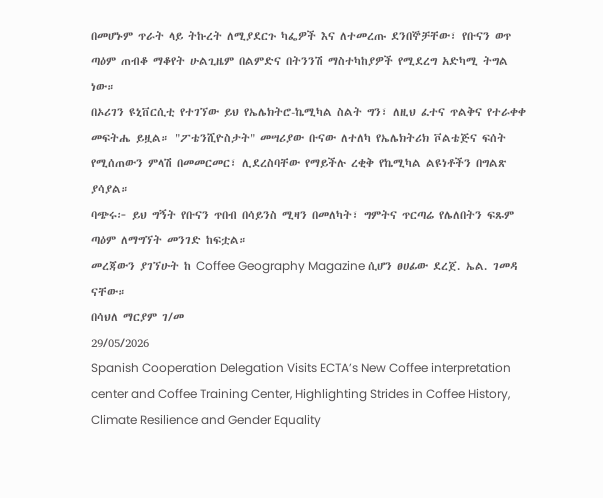በመሆኑም ጥራት ላይ ትኩረት ለሚያደርጉ ካፌዎች እና ለተመረጡ ደንበኞቻቸው፣ የቡናን ወጥ ጣዕም ጠብቆ ማቆየት ሁልጊዜም በልምድና በትንንሽ ማስተካከያዎች የሚደረግ አድካሚ ትግል ነው።
በኦሪገን ዩኒቨርሲቲ የተገኘው ይህ የኤሌክትሮ-ኬሚካል ስልት ግን፣ ለዚህ ፈተና ጥልቅና የተራቀቀ መፍትሔ ይዟል። "ፖቴንሺዮስታት" መሣሪያው ቡናው ለተለካ የኤሌክትሪክ ቮልቴጅና ፍሰት የሚሰጠውን ምላሽ በመመርመር፣ ሊደረስባቸው የማይችሉ ረቂቅ የኬሚካል ልዩነቶችን በግልጽ ያሳያል።
ባጭሩ፦ ይህ ግኝት የቡናን ጥበብ በሳይንስ ሚዛን በመለካት፣ ግምትና ጥርጣሬ የሌለበትን ፍጹም ጣዕም ለማግኘት መንገድ ከፍቷል።
መረጃውን ያገኘሁት ከ Coffee Geography Magazine ሲሆን ፀሀፊው ደረጀ. ኤል. ገመዳ ናቸው።
በሳህለ ማርያም ገ/መ
29/05/2026
Spanish Cooperation Delegation Visits ECTA’s New Coffee interpretation center and Coffee Training Center, Highlighting Strides in Coffee History, Climate Resilience and Gender Equality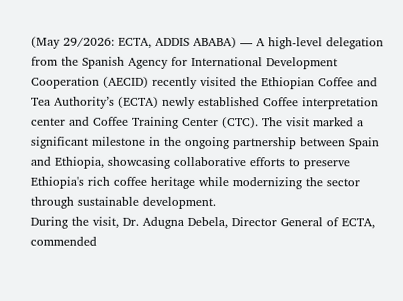(May 29/2026: ECTA, ADDIS ABABA) — A high-level delegation from the Spanish Agency for International Development Cooperation (AECID) recently visited the Ethiopian Coffee and Tea Authority’s (ECTA) newly established Coffee interpretation center and Coffee Training Center (CTC). The visit marked a significant milestone in the ongoing partnership between Spain and Ethiopia, showcasing collaborative efforts to preserve Ethiopia's rich coffee heritage while modernizing the sector through sustainable development.
During the visit, Dr. Adugna Debela, Director General of ECTA, commended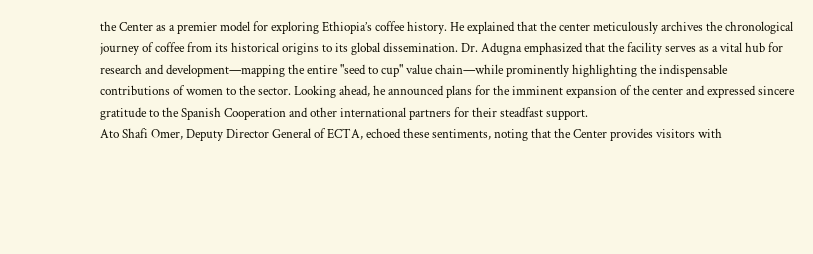the Center as a premier model for exploring Ethiopia’s coffee history. He explained that the center meticulously archives the chronological journey of coffee from its historical origins to its global dissemination. Dr. Adugna emphasized that the facility serves as a vital hub for research and development—mapping the entire "seed to cup" value chain—while prominently highlighting the indispensable contributions of women to the sector. Looking ahead, he announced plans for the imminent expansion of the center and expressed sincere gratitude to the Spanish Cooperation and other international partners for their steadfast support.
Ato Shafi Omer, Deputy Director General of ECTA, echoed these sentiments, noting that the Center provides visitors with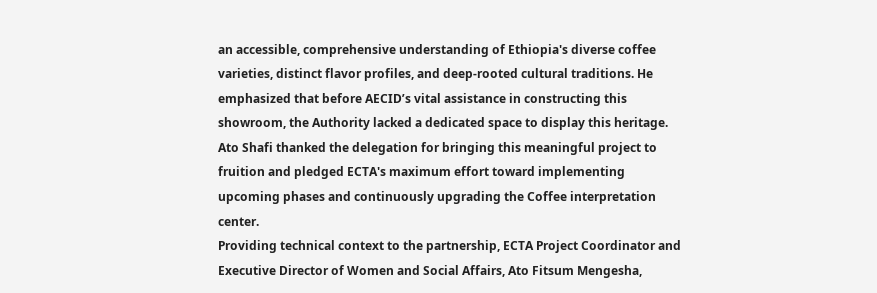an accessible, comprehensive understanding of Ethiopia's diverse coffee varieties, distinct flavor profiles, and deep-rooted cultural traditions. He emphasized that before AECID’s vital assistance in constructing this showroom, the Authority lacked a dedicated space to display this heritage. Ato Shafi thanked the delegation for bringing this meaningful project to fruition and pledged ECTA's maximum effort toward implementing upcoming phases and continuously upgrading the Coffee interpretation center.
Providing technical context to the partnership, ECTA Project Coordinator and Executive Director of Women and Social Affairs, Ato Fitsum Mengesha,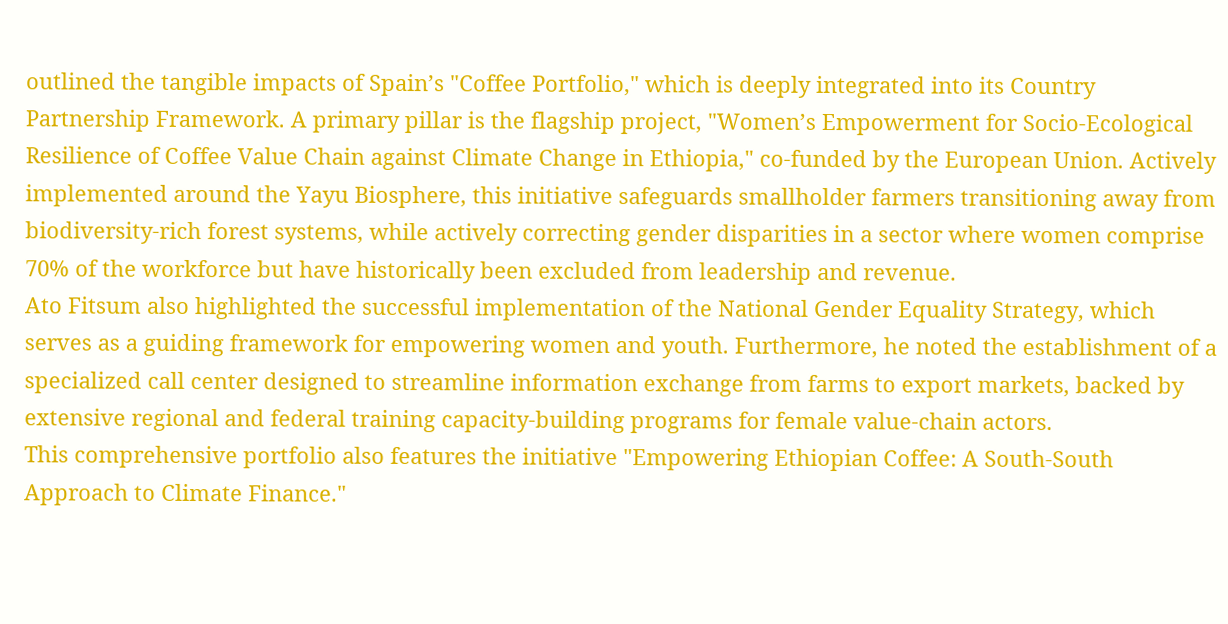outlined the tangible impacts of Spain’s "Coffee Portfolio," which is deeply integrated into its Country Partnership Framework. A primary pillar is the flagship project, "Women’s Empowerment for Socio-Ecological Resilience of Coffee Value Chain against Climate Change in Ethiopia," co-funded by the European Union. Actively implemented around the Yayu Biosphere, this initiative safeguards smallholder farmers transitioning away from biodiversity-rich forest systems, while actively correcting gender disparities in a sector where women comprise 70% of the workforce but have historically been excluded from leadership and revenue.
Ato Fitsum also highlighted the successful implementation of the National Gender Equality Strategy, which serves as a guiding framework for empowering women and youth. Furthermore, he noted the establishment of a specialized call center designed to streamline information exchange from farms to export markets, backed by extensive regional and federal training capacity-building programs for female value-chain actors.
This comprehensive portfolio also features the initiative "Empowering Ethiopian Coffee: A South-South Approach to Climate Finance."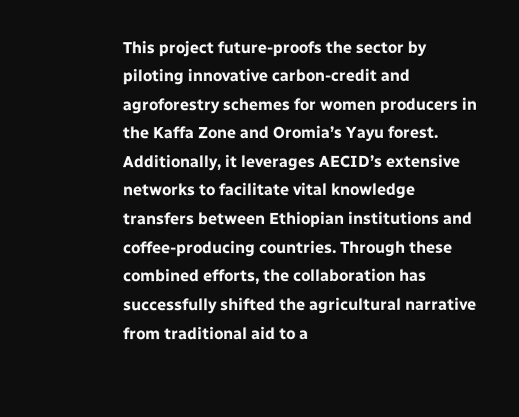This project future-proofs the sector by piloting innovative carbon-credit and agroforestry schemes for women producers in the Kaffa Zone and Oromia’s Yayu forest. Additionally, it leverages AECID’s extensive networks to facilitate vital knowledge transfers between Ethiopian institutions and coffee-producing countries. Through these combined efforts, the collaboration has successfully shifted the agricultural narrative from traditional aid to a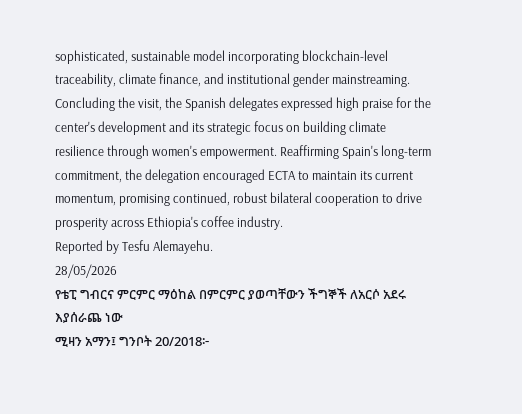sophisticated, sustainable model incorporating blockchain-level traceability, climate finance, and institutional gender mainstreaming.
Concluding the visit, the Spanish delegates expressed high praise for the center's development and its strategic focus on building climate resilience through women's empowerment. Reaffirming Spain's long-term commitment, the delegation encouraged ECTA to maintain its current momentum, promising continued, robust bilateral cooperation to drive prosperity across Ethiopia's coffee industry.
Reported by Tesfu Alemayehu.
28/05/2026
የቴፒ ግብርና ምርምር ማዕከል በምርምር ያወጣቸውን ችግኞች ለአርሶ አደሩ እያሰራጨ ነው
ሚዛን አማን፤ ግንቦት 20/2018፦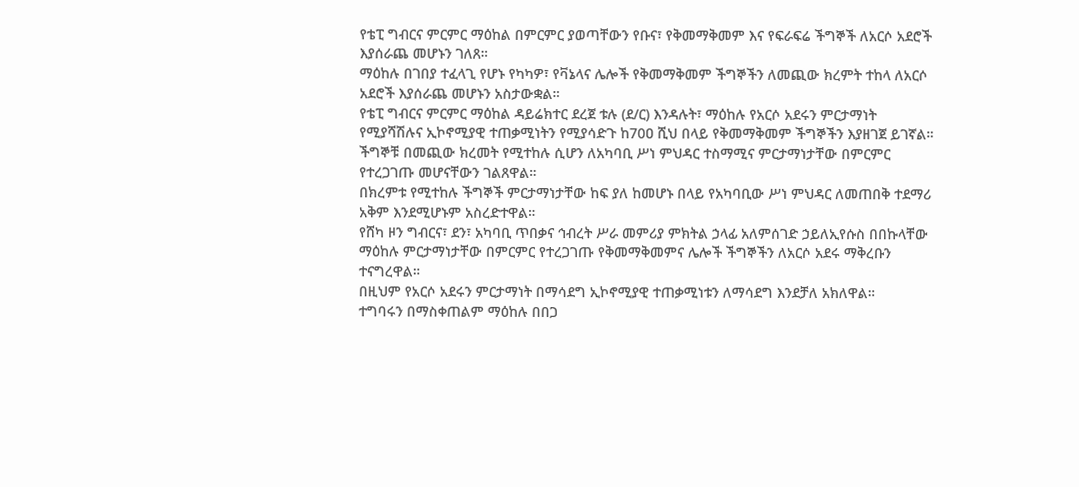የቴፒ ግብርና ምርምር ማዕከል በምርምር ያወጣቸውን የቡና፣ የቅመማቅመም እና የፍራፍሬ ችግኞች ለአርሶ አደሮች እያሰራጨ መሆኑን ገለጸ።
ማዕከሉ በገበያ ተፈላጊ የሆኑ የካካዎ፣ የቫኔላና ሌሎች የቅመማቅመም ችግኞችን ለመጪው ክረምት ተከላ ለአርሶ አደሮች እያሰራጨ መሆኑን አስታውቋል።
የቴፒ ግብርና ምርምር ማዕከል ዳይሬክተር ደረጀ ቱሉ (ደ/ር) እንዳሉት፣ ማዕከሉ የአርሶ አደሩን ምርታማነት የሚያሻሽሉና ኢኮኖሚያዊ ተጠቃሚነትን የሚያሳድጉ ከ70ዐ ሺህ በላይ የቅመማቅመም ችግኞችን እያዘገጀ ይገኛል።
ችግኞቹ በመጪው ክረመት የሚተከሉ ሲሆን ለአካባቢ ሥነ ምህዳር ተስማሚና ምርታማነታቸው በምርምር የተረጋገጡ መሆናቸውን ገልጸዋል።
በክረምቱ የሚተከሉ ችግኞች ምርታማነታቸው ከፍ ያለ ከመሆኑ በላይ የአካባቢው ሥነ ምህዳር ለመጠበቅ ተደማሪ አቅም እንደሚሆኑም አስረድተዋል።
የሸካ ዞን ግብርና፣ ደን፣ አካባቢ ጥበቃና ኅብረት ሥራ መምሪያ ምክትል ኃላፊ አለምሰገድ ኃይለኢየሱስ በበኩላቸው ማዕከሉ ምርታማነታቸው በምርምር የተረጋገጡ የቅመማቅመምና ሌሎች ችግኞችን ለአርሶ አደሩ ማቅረቡን ተናግረዋል።
በዚህም የአርሶ አደሩን ምርታማነት በማሳደግ ኢኮኖሚያዊ ተጠቃሚነቱን ለማሳደግ እንደቻለ አክለዋል።
ተግባሩን በማስቀጠልም ማዕከሉ በበጋ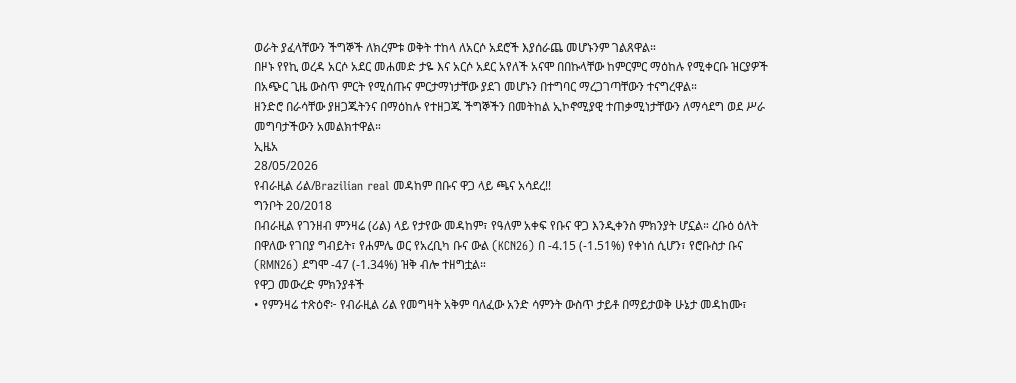ወራት ያፈላቸውን ችግኞች ለክረምቱ ወቅት ተከላ ለአርሶ አደሮች እያሰራጨ መሆኑንም ገልጸዋል።
በዞኑ የየኪ ወረዳ አርሶ አደር መሐመድ ታዬ እና አርሶ አደር አየለች አናሞ በበኩላቸው ከምርምር ማዕከሉ የሚቀርቡ ዝርያዎች በአጭር ጊዜ ውስጥ ምርት የሚሰጡና ምርታማነታቸው ያደገ መሆኑን በተግባር ማረጋገጣቸውን ተናግረዋል።
ዘንድሮ በራሳቸው ያዘጋጁትንና በማዕከሉ የተዘጋጁ ችግኞችን በመትከል ኢኮኖሚያዊ ተጠቃሚነታቸውን ለማሳደግ ወደ ሥራ መግባታችውን አመልክተዋል።
ኢዜአ
28/05/2026
የብራዚል ሪል/Brazilian real መዳከም በቡና ዋጋ ላይ ጫና አሳደረ!!
ግንቦት 20/2018
በብራዚል የገንዘብ ምንዛሬ (ሪል) ላይ የታየው መዳከም፣ የዓለም አቀፍ የቡና ዋጋ እንዲቀንስ ምክንያት ሆኗል። ረቡዕ ዕለት በዋለው የገበያ ግብይት፣ የሐምሌ ወር የአረቢካ ቡና ውል (KCN26) በ -4.15 (-1.51%) የቀነሰ ሲሆን፣ የሮቡስታ ቡና (RMN26) ደግሞ -47 (-1.34%) ዝቅ ብሎ ተዘግቷል።
የዋጋ መውረድ ምክንያቶች
• የምንዛሬ ተጽዕኖ፦ የብራዚል ሪል የመግዛት አቅም ባለፈው አንድ ሳምንት ውስጥ ታይቶ በማይታወቅ ሁኔታ መዳከሙ፣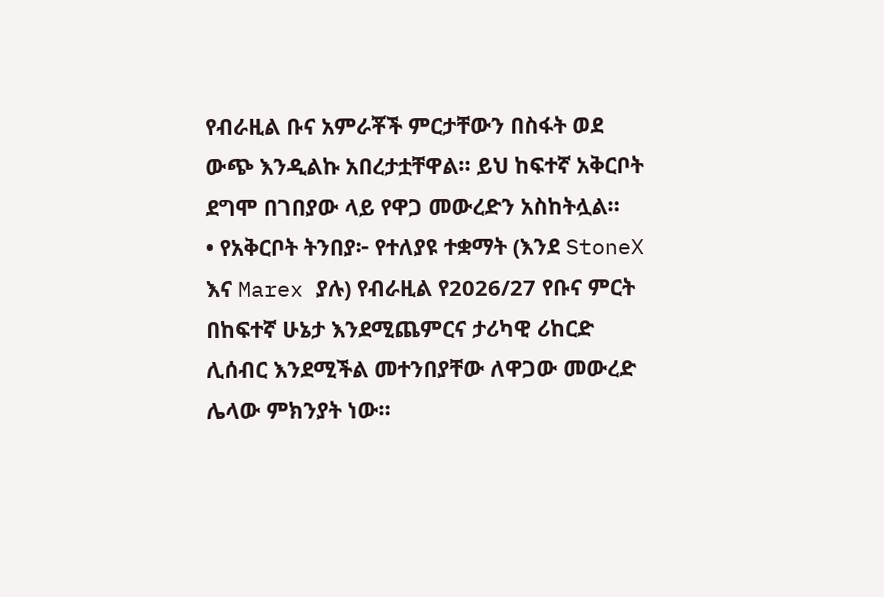የብራዚል ቡና አምራቾች ምርታቸውን በስፋት ወደ ውጭ እንዲልኩ አበረታቷቸዋል። ይህ ከፍተኛ አቅርቦት ደግሞ በገበያው ላይ የዋጋ መውረድን አስከትሏል።
• የአቅርቦት ትንበያ፦ የተለያዩ ተቋማት (እንደ StoneX እና Marex ያሉ) የብራዚል የ2026/27 የቡና ምርት በከፍተኛ ሁኔታ እንደሚጨምርና ታሪካዊ ሪከርድ ሊሰብር እንደሚችል መተንበያቸው ለዋጋው መውረድ ሌላው ምክንያት ነው።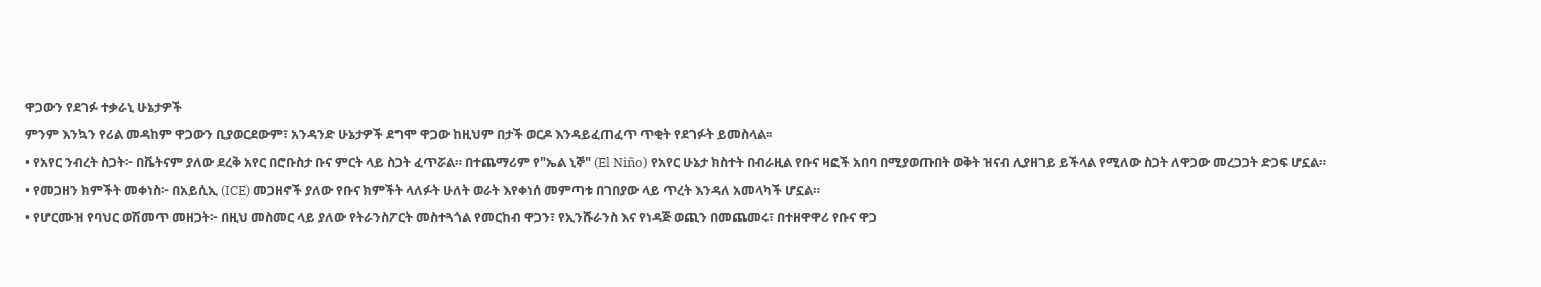ዋጋውን የደገፉ ተቃራኒ ሁኔታዎች
ምንም እንኳን የሪል መዳከም ዋጋውን ቢያወርደውም፣ አንዳንድ ሁኔታዎች ደግሞ ዋጋው ከዚህም በታች ወርዶ እንዳይፈጠፈጥ ጥቂት የደገፉት ይመስላል፡፡
• የአየር ንብረት ስጋት፦ በቬትናም ያለው ደረቅ አየር በሮቡስታ ቡና ምርት ላይ ስጋት ፈጥሯል። በተጨማሪም የ"ኤል ኒኞ" (El Niño) የአየር ሁኔታ ክስተት በብራዚል የቡና ዛፎች አበባ በሚያወጡበት ወቅት ዝናብ ሊያዘገይ ይችላል የሚለው ስጋት ለዋጋው መረጋጋት ድጋፍ ሆኗል።
• የመጋዘን ክምችት መቀነስ፦ በአይሲኢ (ICE) መጋዘኖች ያለው የቡና ክምችት ላለፉት ሁለት ወራት እየቀነሰ መምጣቱ በገበያው ላይ ጥረት እንዳለ አመላካች ሆኗል።
• የሆርሙዝ የባህር ወሽመጥ መዘጋት፦ በዚህ መስመር ላይ ያለው የትራንስፖርት መስተጓጎል የመርከብ ዋጋን፣ የኢንሹራንስ እና የነዳጅ ወጪን በመጨመሩ፣ በተዘዋዋሪ የቡና ዋጋ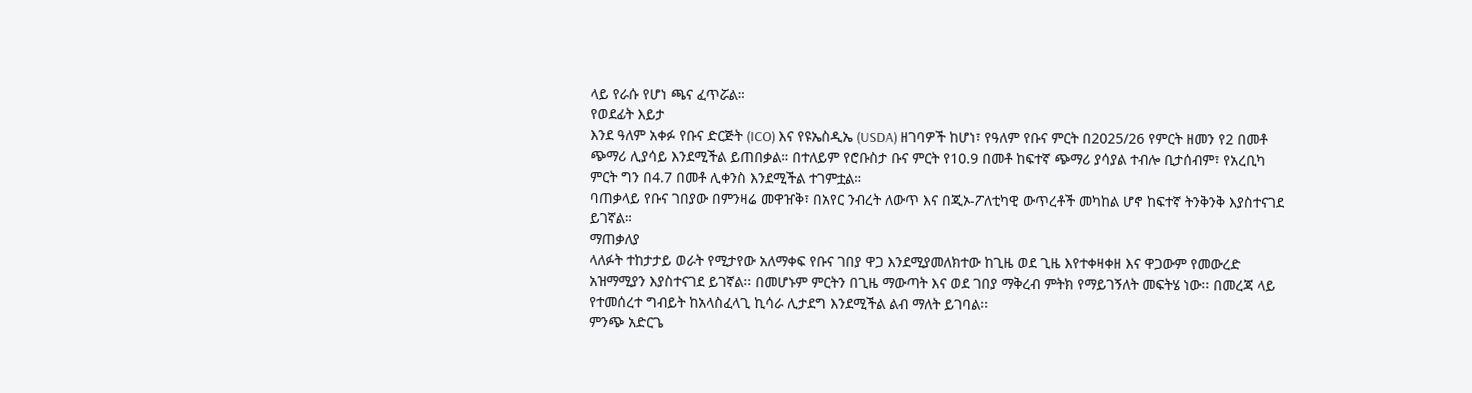ላይ የራሱ የሆነ ጫና ፈጥሯል።
የወደፊት እይታ
እንደ ዓለም አቀፉ የቡና ድርጅት (ICO) እና የዩኤስዲኤ (USDA) ዘገባዎች ከሆነ፣ የዓለም የቡና ምርት በ2025/26 የምርት ዘመን የ2 በመቶ ጭማሪ ሊያሳይ እንደሚችል ይጠበቃል። በተለይም የሮቡስታ ቡና ምርት የ10.9 በመቶ ከፍተኛ ጭማሪ ያሳያል ተብሎ ቢታሰብም፣ የአረቢካ ምርት ግን በ4.7 በመቶ ሊቀንስ እንደሚችል ተገምቷል።
ባጠቃላይ የቡና ገበያው በምንዛሬ መዋዠቅ፣ በአየር ንብረት ለውጥ እና በጂኦ-ፖለቲካዊ ውጥረቶች መካከል ሆኖ ከፍተኛ ትንቅንቅ እያስተናገደ ይገኛል።
ማጠቃለያ
ላለፉት ተከታታይ ወራት የሚታየው አለማቀፍ የቡና ገበያ ዋጋ እንደሚያመለክተው ከጊዜ ወደ ጊዜ እየተቀዛቀዘ እና ዋጋውም የመውረድ አዝማሚያን እያስተናገደ ይገኛል፡፡ በመሆኑም ምርትን በጊዜ ማውጣት እና ወደ ገበያ ማቅረብ ምትክ የማይገኝለት መፍትሄ ነው፡፡ በመረጃ ላይ የተመሰረተ ግብይት ከአላስፈላጊ ኪሳራ ሊታደግ እንደሚችል ልብ ማለት ይገባል፡፡
ምንጭ አድርጌ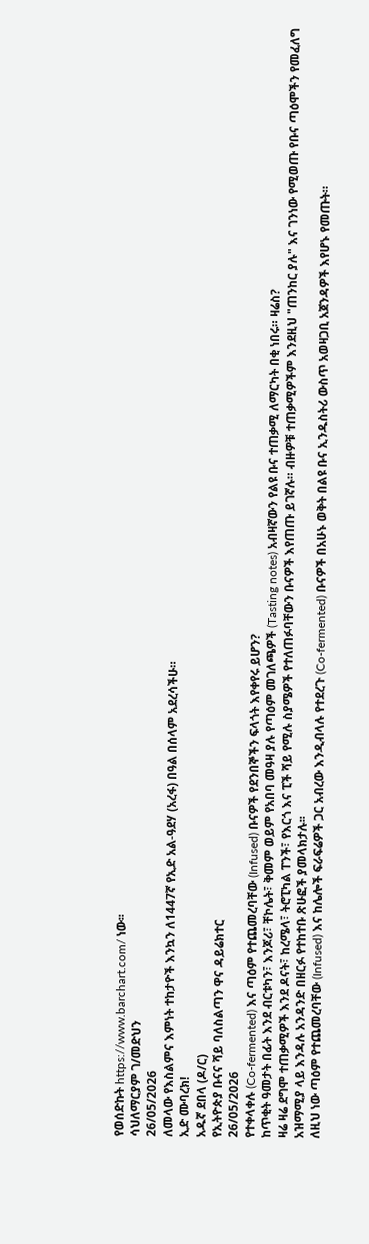የወሰድኩት https://www.barchart.com/ ነው፡፡
ሳህለማርያም ገ/መድህን
26/05/2026
ለመላው የእስልምና እምነት ተከታዮች እንኳን ለ1447ኛ የኢድ አል-ዓደሃ (አረፋ) በዓል በሰላም አደረሳችሁ።
ኢድ ሙባረክ!
አዱኛ ደበላ (ዶ/ር)
የኢትዮጵያ ቡናና ሻይ ባለስልጣን ዋና ዳይሬክተር
26/05/2026
የተቀላቀሉ (Co-fermented) እና ጣዕም የተጨመረባቸው (Infused) ቡናዎች የደንበኞችን ፍላጎት እየቀየሩ ይሆን?
ከጥቂት ዓመታት በፊት እንደ ብርቱካን፣ እንጆሪ፣ ቸኮሌት፣ ቅመም ወይም የአበባ መዓዛ ያሉ የጣዕም መገለጫዎች (Tasting notes) አብዛኛውን የልዩ ቡና ተጠቃሚ ለማርካት በቂ ነበሩ። ዛሬስ?
ዛሬ ዛሬ ደግሞ ተጠቃሚዎች እንደ ዶናት፣ ከረሜላ፣ ትሮፒካል ፐንች፣ የእርጎ እና ፒች ሻይ የሚሉ ስያሜዎች የተለጠፉባቸውን ቡናዎች እየጠጡ ይገኛሉ። ብዙዎቹ ተጠቃሚዎችም እንደዚህ "ጠንከር ያሉ" እና ገንነው የሚወጡ የቡና ጣዕሞችን የመፈለግ አዝማሚያ ላይ እንዳሉ አንዳንድ በዘርፉ የተከተቡ ጽሁፎች ያመላክታሉ፡፡
ለዚህ ነው ጣዕም የተጨመረባቸው (Infused) እና ከሌሎች ፍራፍሬዎች ጋር አብረው እንዲብላሉ የተደረጉ (Co-fermented) ቡናዎች በአሁኑ ወቅት በልዩ ቡና ኢንዱስትሪ ውስጥ አወዛጋቢ አጀንዳዎች እየሆኑ የመጡት።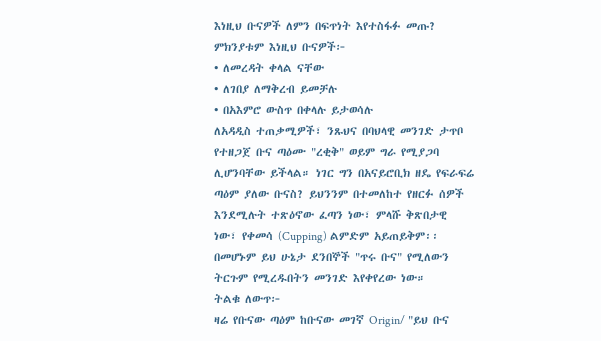እነዚህ ቡናዎች ለምን በፍጥነት እየተስፋፉ መጡ?
ምክንያቱም እነዚህ ቡናዎች፦
• ለመረዳት ቀላል ናቸው
• ለገበያ ለማቅረብ ይመቻሉ
• በአእምሮ ውስጥ በቀላሉ ይታወሳሉ
ለአዳዲስ ተጠቃሚዎች፣ ንጹህና በባህላዊ መንገድ ታጥቦ የተዘጋጀ ቡና ጣዕሙ "ረቂቅ" ወይም ግራ የሚያጋባ ሊሆንባቸው ይችላል። ነገር ግን በአናይሮቢክ ዘዴ የፍራፍሬ ጣዕም ያለው ቡናስ? ይህንንም በተመለከተ የዘርፉ ሰዎች እንደሚሉት ተጽዕኖው ፈጣን ነው፣ ምላሹ ቅጽበታዊ ነው፣ የቀመሳ (Cupping) ልምድም አይጠይቅም፡፡ በመሆኑም ይህ ሁኔታ ደንበኞች "ጥሩ ቡና" የሚለውን ትርጉም የሚረዱበትን መንገድ እየቀየረው ነው።
ትልቁ ለውጥ፦
ዛሬ የቡናው ጣዕም ከቡናው መገኛ Origin/ "ይህ ቡና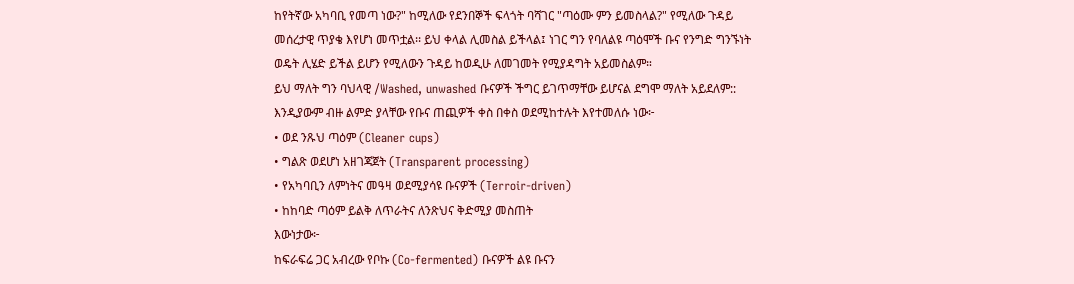ከየትኛው አካባቢ የመጣ ነው?" ከሚለው የደንበኞች ፍላጎት ባሻገር "ጣዕሙ ምን ይመስላል?" የሚለው ጉዳይ መሰረታዊ ጥያቄ እየሆነ መጥቷል፡፡ ይህ ቀላል ሊመስል ይችላል፤ ነገር ግን የባለልዩ ጣዕሞች ቡና የንግድ ግንኙነት ወዴት ሊሄድ ይችል ይሆን የሚለውን ጉዳይ ከወዲሁ ለመገመት የሚያዳግት አይመስልም።
ይህ ማለት ግን ባህላዊ /Washed, unwashed ቡናዎች ችግር ይገጥማቸው ይሆናል ደግሞ ማለት አይደለም::
እንዲያውም ብዙ ልምድ ያላቸው የቡና ጠጪዎች ቀስ በቀስ ወደሚከተሉት እየተመለሱ ነው፦
• ወደ ንጹህ ጣዕም (Cleaner cups)
• ግልጽ ወደሆነ አዘገጃጀት (Transparent processing)
• የአካባቢን ለምነትና መዓዛ ወደሚያሳዩ ቡናዎች (Terroir-driven)
• ከከባድ ጣዕም ይልቅ ለጥራትና ለንጽህና ቅድሚያ መስጠት
እውነታው፦
ከፍራፍሬ ጋር አብረው የቦኩ (Co-fermented) ቡናዎች ልዩ ቡናን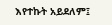እየተኩት አይደለም፤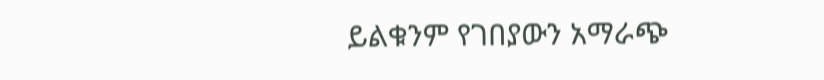ይልቁንም የገበያውን አማራጭ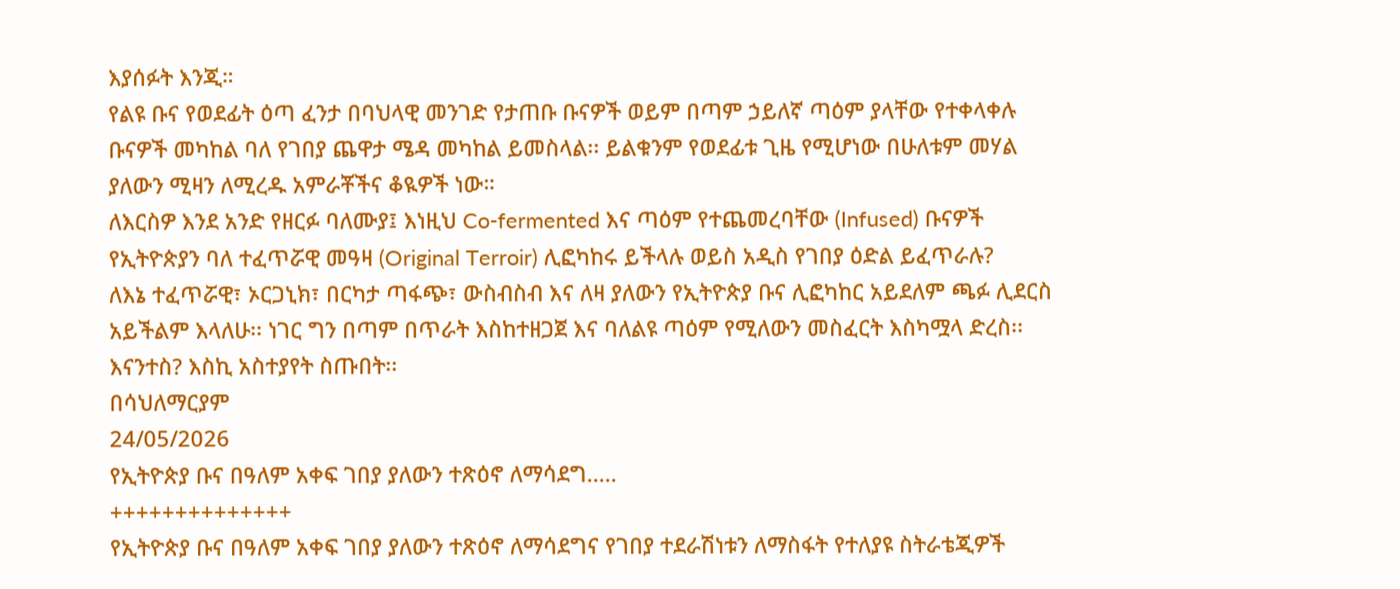እያሰፉት እንጂ።
የልዩ ቡና የወደፊት ዕጣ ፈንታ በባህላዊ መንገድ የታጠቡ ቡናዎች ወይም በጣም ኃይለኛ ጣዕም ያላቸው የተቀላቀሉ ቡናዎች መካከል ባለ የገበያ ጨዋታ ሜዳ መካከል ይመስላል፡፡ ይልቁንም የወደፊቱ ጊዜ የሚሆነው በሁለቱም መሃል ያለውን ሚዛን ለሚረዱ አምራቾችና ቆዪዎች ነው።
ለእርስዎ እንደ አንድ የዘርፉ ባለሙያ፤ እነዚህ Co-fermented እና ጣዕም የተጨመረባቸው (Infused) ቡናዎች የኢትዮጵያን ባለ ተፈጥሯዊ መዓዛ (Original Terroir) ሊፎካከሩ ይችላሉ ወይስ አዲስ የገበያ ዕድል ይፈጥራሉ?
ለእኔ ተፈጥሯዊ፣ ኦርጋኒክ፣ በርካታ ጣፋጭ፣ ውስብስብ እና ለዛ ያለውን የኢትዮጵያ ቡና ሊፎካከር አይደለም ጫፉ ሊደርስ አይችልም እላለሁ፡፡ ነገር ግን በጣም በጥራት እስከተዘጋጀ እና ባለልዩ ጣዕም የሚለውን መስፈርት እስካሟላ ድረስ፡፡
እናንተስ? እስኪ አስተያየት ስጡበት፡፡
በሳህለማርያም
24/05/2026
የኢትዮጵያ ቡና በዓለም አቀፍ ገበያ ያለውን ተጽዕኖ ለማሳደግ.....
++++++++++++++
የኢትዮጵያ ቡና በዓለም አቀፍ ገበያ ያለውን ተጽዕኖ ለማሳደግና የገበያ ተደራሽነቱን ለማስፋት የተለያዩ ስትራቴጂዎች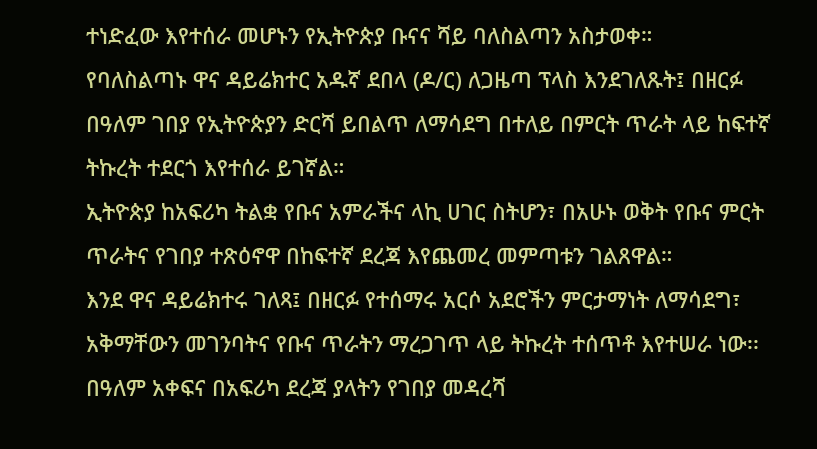ተነድፈው እየተሰራ መሆኑን የኢትዮጵያ ቡናና ሻይ ባለስልጣን አስታወቀ።
የባለስልጣኑ ዋና ዳይሬክተር አዱኛ ደበላ (ዶ/ር) ለጋዜጣ ፕላስ እንደገለጹት፤ በዘርፉ በዓለም ገበያ የኢትዮጵያን ድርሻ ይበልጥ ለማሳደግ በተለይ በምርት ጥራት ላይ ከፍተኛ ትኩረት ተደርጎ እየተሰራ ይገኛል።
ኢትዮጵያ ከአፍሪካ ትልቋ የቡና አምራችና ላኪ ሀገር ስትሆን፣ በአሁኑ ወቅት የቡና ምርት ጥራትና የገበያ ተጽዕኖዋ በከፍተኛ ደረጃ እየጨመረ መምጣቱን ገልጸዋል።
እንደ ዋና ዳይሬክተሩ ገለጻ፤ በዘርፉ የተሰማሩ አርሶ አደሮችን ምርታማነት ለማሳደግ፣ አቅማቸውን መገንባትና የቡና ጥራትን ማረጋገጥ ላይ ትኩረት ተሰጥቶ እየተሠራ ነው፡፡ በዓለም አቀፍና በአፍሪካ ደረጃ ያላትን የገበያ መዳረሻ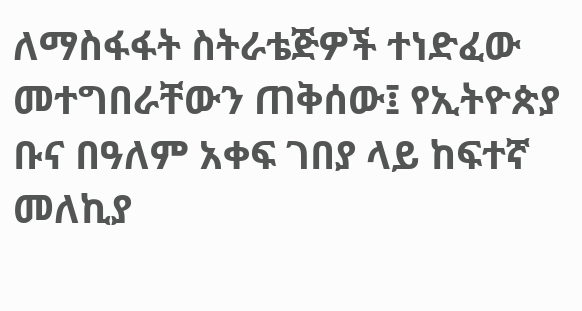ለማስፋፋት ስትራቴጅዎች ተነድፈው መተግበራቸውን ጠቅሰው፤ የኢትዮጵያ ቡና በዓለም አቀፍ ገበያ ላይ ከፍተኛ መለኪያ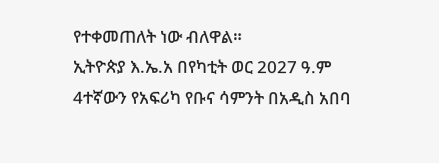የተቀመጠለት ነው ብለዋል።
ኢትዮጵያ እ.ኤ.አ በየካቲት ወር 2027 ዓ.ም 4ተኛውን የአፍሪካ የቡና ሳምንት በአዲስ አበባ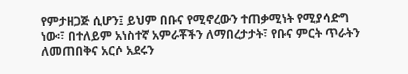የምታዘጋጅ ሲሆን፤ ይህም በቡና የሚኖረውን ተጠቃሚነት የሚያሳድግ ነው፡፣ በተለይም አነስተኛ አምራቾችን ለማበረታታት፣ የቡና ምርት ጥራትን ለመጠበቅና አርሶ አደሩን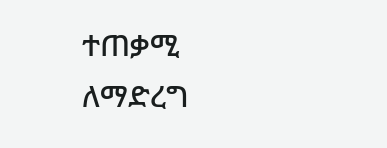ተጠቃሚ ለማድረግ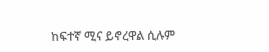ከፍተኛ ሚና ይኖረዋል ሲሉም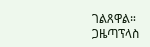ገልጸዋል።
ጋዜጣፕላስ